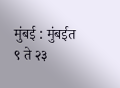मुंबई : मुंबईत ९ ते २३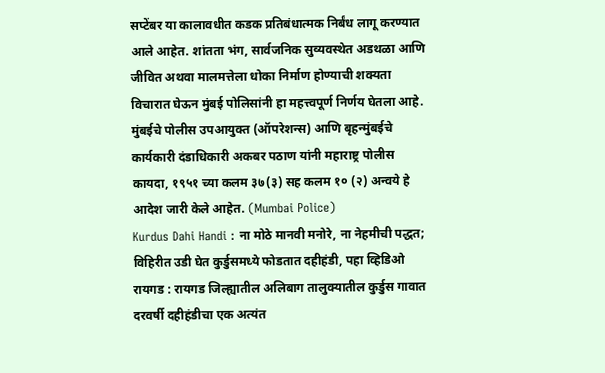सप्टेंबर या कालावधीत कडक प्रतिबंधात्मक निर्बंध लागू करण्यात आले आहेत. शांतता भंग, सार्वजनिक सुव्यवस्थेत अडथळा आणि जीवित अथवा मालमत्तेला धोका निर्माण होण्याची शक्यता विचारात घेऊन मुंबई पोलिसांनी हा महत्त्वपूर्ण निर्णय घेतला आहे. मुंबईचे पोलीस उपआयुक्त (ऑपरेशन्स) आणि बृहन्मुंबईचे कार्यकारी दंडाधिकारी अकबर पठाण यांनी महाराष्ट्र पोलीस कायदा, १९५१ च्या कलम ३७(३) सह कलम १० (२) अन्वये हे आदेश जारी केले आहेत. (Mumbai Police)
Kurdus Dahi Handi : ना मोठे मानवी मनोरे, ना नेहमीची पद्धत; विहिरीत उडी घेत कुर्डुसमध्ये फोडतात दहीहंडी, पहा व्हिडिओ
रायगड : रायगड जिल्ह्यातील अलिबाग तालुक्यातील कुर्डुस गावात दरवर्षी दहीहंडीचा एक अत्यंत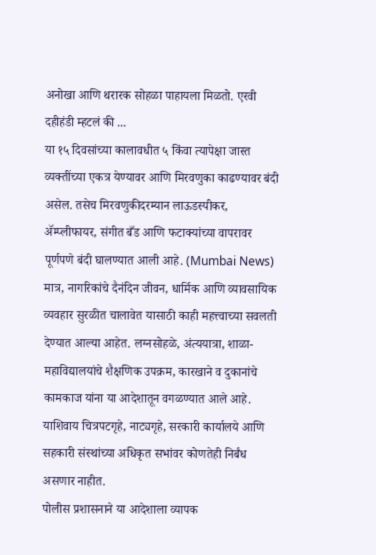अनोखा आणि थरारक सोहळा पाहायला मिळतो. एरवी दहीहंडी म्हटलं की ...
या १५ दिवसांच्या कालावधीत ५ किंवा त्यापेक्षा जास्त व्यक्तींच्या एकत्र येण्यावर आणि मिरवणुका काढण्यावर बंदी असेल. तसेच मिरवणुकीदरम्यान लाऊडस्पीकर, ॲम्प्लीफायर, संगीत बँड आणि फटाक्यांच्या वापरावर पूर्णपणे बंदी घालण्यात आली आहे. (Mumbai News)
मात्र, नागरिकांचे दैनंदिन जीवन, धार्मिक आणि व्यावसायिक व्यवहार सुरळीत चालावेत यासाठी काही महत्त्वाच्या सवलती देण्यात आल्या आहेत. लग्नसोहळे, अंत्ययात्रा, शाळा-महाविद्यालयांचे शैक्षणिक उपक्रम, कारखाने व दुकानांचे कामकाज यांना या आदेशातून वगळण्यात आले आहे. याशिवाय चित्रपटगृहे, नाट्यगृहे, सरकारी कार्यालये आणि सहकारी संस्थांच्या अधिकृत सभांवर कोणतेही निर्बंध असणार नाहीत.
पोलीस प्रशासनाने या आदेशाला व्यापक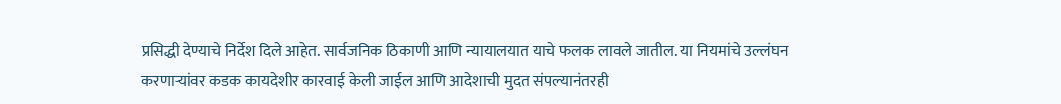प्रसिद्धी देण्याचे निर्देश दिले आहेत. सार्वजनिक ठिकाणी आणि न्यायालयात याचे फलक लावले जातील. या नियमांचे उल्लंघन करणाऱ्यांवर कडक कायदेशीर कारवाई केली जाईल आणि आदेशाची मुदत संपल्यानंतरही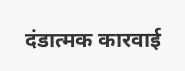दंडात्मक कारवाई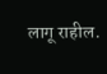लागू राहील.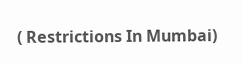( Restrictions In Mumbai)